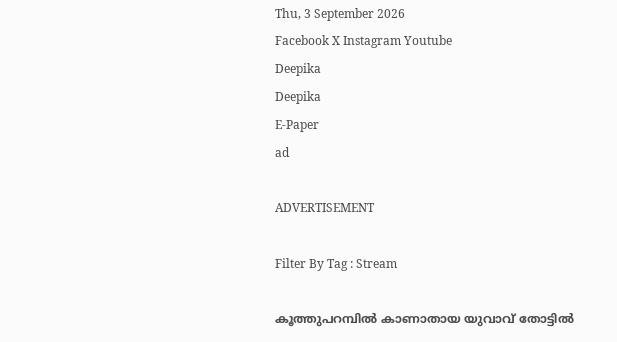Thu, 3 September 2026
Facebook X Instagram Youtube
Deepika
Deepika
E-Paper
ad

ADVERTISEMENT

Filter By Tag : Stream

കൂത്തുപറമ്പില്‍ കാണാതായ യുവാവ് തോട്ടില്‍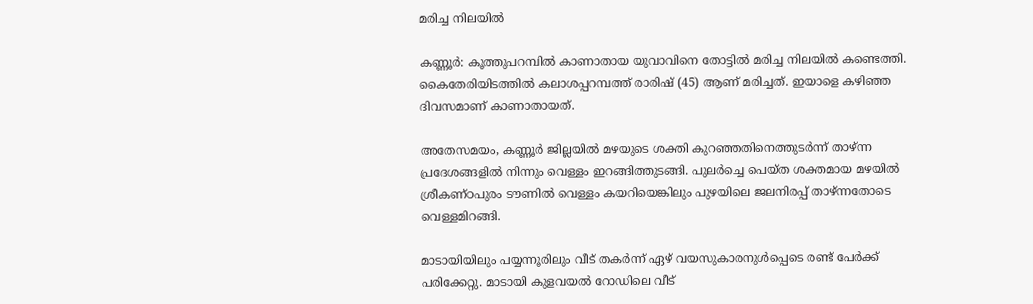മരിച്ച നിലയില്‍

കണ്ണൂര്‍: കൂത്തുപറമ്പില്‍ കാണാതായ യുവാവിനെ തോട്ടില്‍ മരിച്ച നിലയില്‍ കണ്ടെത്തി. കൈതേരിയിടത്തില്‍ കലാശപ്പറമ്പത്ത് രാരിഷ് (45) ആണ് മരിച്ചത്. ഇയാളെ കഴിഞ്ഞ ദിവസമാണ് കാണാതായത്.

അതേസമയം, കണ്ണൂര്‍ ജില്ലയില്‍ മഴയുടെ ശക്തി കുറഞ്ഞതിനെത്തുടര്‍ന്ന് താഴ്ന്ന പ്രദേശങ്ങളില്‍ നിന്നും വെള്ളം ഇറങ്ങിത്തുടങ്ങി. പുലര്‍ച്ചെ പെയ്ത ശക്തമായ മഴയില്‍ ശ്രീകണ്ഠപുരം ടൗണില്‍ വെള്ളം കയറിയെങ്കിലും പുഴയിലെ ജലനിരപ്പ് താഴ്ന്നതോടെ വെള്ളമിറങ്ങി.

മാടായിയിലും പയ്യന്നൂരിലും വീട് തകര്‍ന്ന് ഏഴ് വയസുകാരനുള്‍പ്പെടെ രണ്ട് പേര്‍ക്ക് പരിക്കേറ്റു. മാടായി കുളവയല്‍ റോഡിലെ വീട്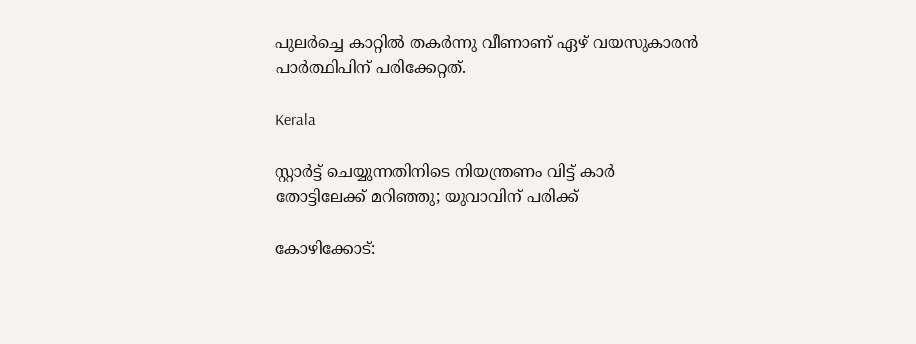പുലര്‍ച്ചെ കാറ്റില്‍ തകര്‍ന്നു വീണാണ് ഏഴ് വയസുകാരന്‍ പാര്‍ത്ഥിപിന് പരിക്കേറ്റത്.

Kerala

സ്റ്റാര്‍ട്ട് ചെയ്യുന്നതിനിടെ നിയന്ത്രണം വിട്ട് കാര്‍ തോട്ടിലേക്ക് മറിഞ്ഞു; യുവാവിന് പരിക്ക്

കോഴിക്കോട്: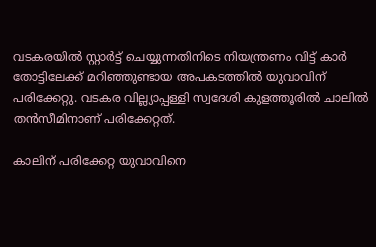വടകരയിൽ സ്റ്റാര്‍ട്ട് ചെയ്യുന്നതിനിടെ നിയന്ത്രണം വിട്ട് കാര്‍ തോട്ടിലേക്ക് മറിഞ്ഞുണ്ടായ അപകടത്തിൽ യുവാവിന് പരിക്കേറ്റു. വടകര വില്ല്യാപ്പള്ളി സ്വദേശി കുളത്തൂരില്‍ ചാലില്‍ തന്‍സീമിനാണ് പരിക്കേറ്റത്.

കാലിന് പരിക്കേറ്റ യുവാവിനെ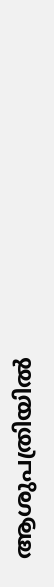ആശുപത്രിയിൽ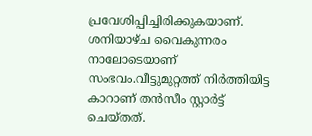പ്രവേശിപ്പിച്ചിരിക്കുകയാണ്. ശനിയാഴ്ച വൈകുന്നരം നാലോടെയാണ് സംഭവം.വീട്ടുമുറ്റത്ത് നിര്‍ത്തിയിട്ട കാറാണ് തൻസീം സ്റ്റാര്‍ട്ട് ചെയ്തത്.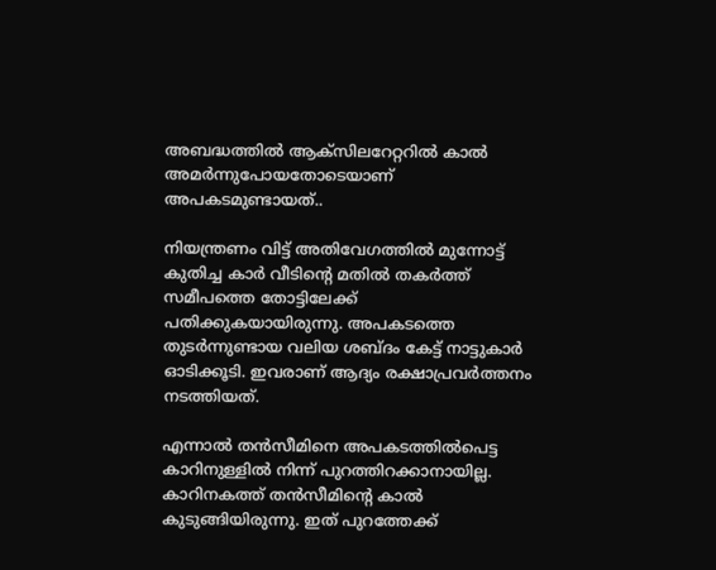അബദ്ധത്തിൽ ആക്‌സിലറേറ്ററിൽ കാൽ അമർന്നുപോയതോടെയാണ് അപകടമുണ്ടായത്..

നിയന്ത്രണം വിട്ട് അതിവേഗത്തിൽ മുന്നോട്ട് കുതിച്ച കാർ വീടിന്‍റെ മതിൽ തകർത്ത് സമീപത്തെ തോട്ടിലേക്ക് പതിക്കുകയായിരുന്നു. അപകടത്തെ തുടർന്നുണ്ടായ വലിയ ശബ്ദം കേട്ട് നാട്ടുകാർ ഓടിക്കൂടി. ഇവരാണ് ആദ്യം രക്ഷാപ്രവർത്തനം നടത്തിയത്.

എന്നാൽ തൻസീമിനെ അപകടത്തിൽപെട്ട കാറിനുള്ളിൽ നിന്ന് പുറത്തിറക്കാനായില്ല. കാറിനകത്ത് തൻസീമിന്‍റെ കാൽ കുടുങ്ങിയിരുന്നു. ഇത് പുറത്തേക്ക്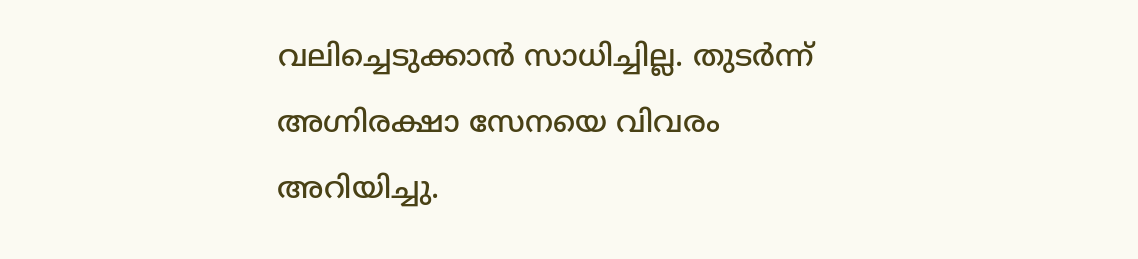വലിച്ചെടുക്കാൻ സാധിച്ചില്ല. തുടർന്ന് അഗ്നിരക്ഷാ സേനയെ വിവരം അറിയിച്ചു.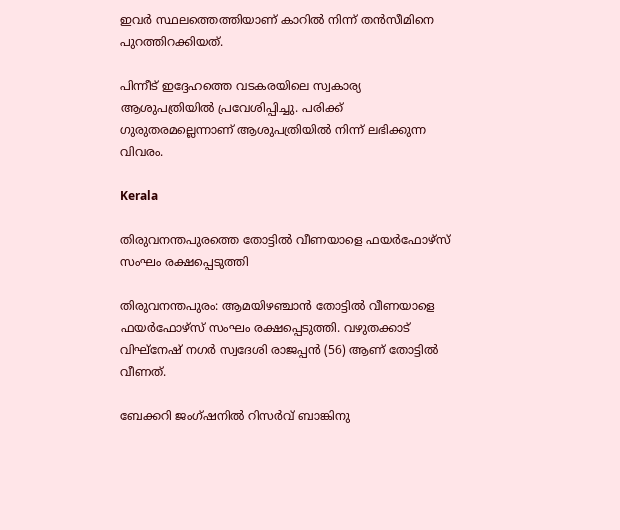ഇവർ സ്ഥലത്തെത്തിയാണ് കാറിൽ നിന്ന് തൻസീമിനെ പുറത്തിറക്കിയത്.

പിന്നീട് ഇദ്ദേഹത്തെ വടകരയിലെ സ്വകാര്യ ആശുപത്രിയിൽ പ്രവേശിപ്പിച്ചു. പരിക്ക് ഗുരുതരമല്ലെന്നാണ് ആശുപത്രിയിൽ നിന്ന് ലഭിക്കുന്ന വിവരം.

Kerala

തിരുവനന്തപുരത്തെ തോട്ടിൽ വീണയാളെ ഫയർഫോഴ്‌സ് സംഘം രക്ഷപ്പെടുത്തി

തിരുവനന്തപുരം: ആമയിഴഞ്ചാൻ തോട്ടിൽ വീണയാളെ ഫയർഫോഴ്‌സ് സംഘം രക്ഷപ്പെടുത്തി. വഴുതക്കാട് വിഘ്നേഷ് നഗർ സ്വദേശി രാജപ്പൻ (56) ആണ് തോട്ടിൽ വീണത്.

ബേക്കറി ജംഗ്ഷനിൽ റിസർവ് ബാങ്കിനു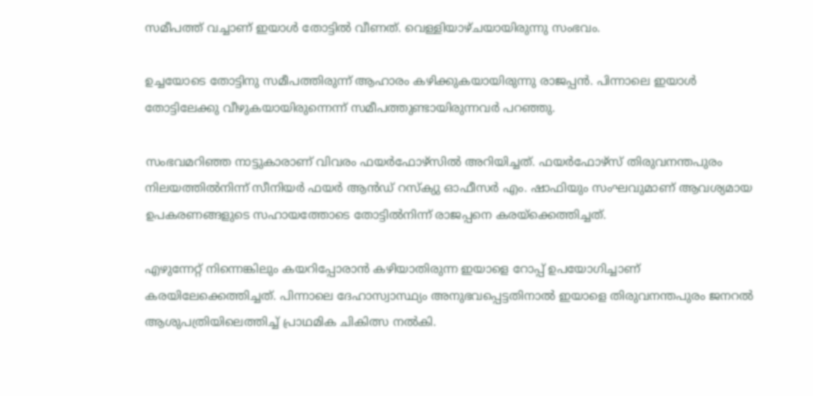സമീപത്ത് വച്ചാണ് ഇയാൾ തോട്ടിൽ വീണത്. വെള്ളിയാഴ്ചയായിരുന്നു സംഭവം.

ഉച്ചയോടെ തോട്ടിനു സമീപത്തിരുന്ന് ആഹാരം കഴിക്കുകയായിരുന്നു രാജപ്പൻ. പിന്നാലെ ഇയാൾ തോട്ടിലേക്കു വീഴുകയായിരുന്നെന്ന് സമീപത്തുണ്ടായിരുന്നവർ പറഞ്ഞു.

സംഭവമറിഞ്ഞ നാട്ടുകാരാണ് വിവരം ഫയർഫോഴ്സിൽ അറിയിച്ചത്‌. ഫയർഫോഴ്‌സ് തിരുവനന്തപുരം നിലയത്തിൽനിന്ന് സീനിയർ ഫയർ ആൻഡ് റസ്‌ക്യു ഓഫീസർ എം. ഷാഫിയും സംഘവുമാണ് ആവശ്യമായ ഉപകരണങ്ങളുടെ സഹായത്തോടെ തോട്ടിൽനിന്ന് രാജപ്പനെ കരയ്ക്കെത്തിച്ചത്.

എഴുന്നേറ്റ് നിന്നെങ്കിലും കയറിപ്പോരാൻ കഴിയാതിരുന്ന ഇയാളെ റോപ്പ് ഉപയോഗിച്ചാണ് കരയിലേക്കെത്തിച്ചത്. പിന്നാലെ ദേഹാസ്വാസ്ഥ്യം അനുഭവപ്പെട്ടതിനാൽ ഇയാളെ തിരുവനന്തപുരം ജനറൽ ആശുപത്രിയിലെത്തിച്ച് പ്രാഥമിക ചികിത്സ നൽകി.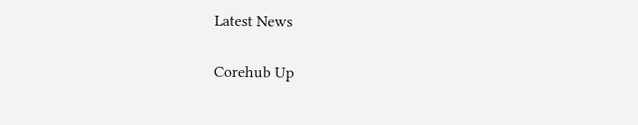Latest News

Corehub Up